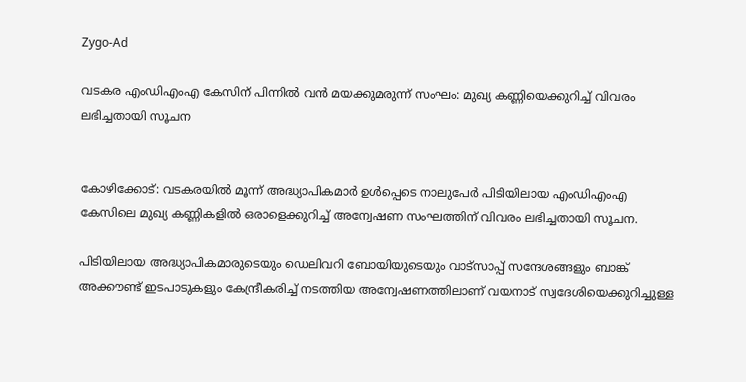Zygo-Ad

വടകര എംഡിഎംഎ കേസിന് പിന്നില്‍ വൻ മയക്കുമരുന്ന് സംഘം: മുഖ്യ കണ്ണിയെക്കുറിച്ച്‌ വിവരം ലഭിച്ചതായി സൂചന


കോഴിക്കോട്: വടകരയില്‍ മൂന്ന് അദ്ധ്യാപികമാർ ഉള്‍പ്പെടെ നാലുപേർ പിടിയിലായ എംഡിഎംഎ കേസിലെ മുഖ്യ കണ്ണികളില്‍ ഒരാളെക്കുറിച്ച്‌ അന്വേഷണ സംഘത്തിന് വിവരം ലഭിച്ചതായി സൂചന.

പിടിയിലായ അദ്ധ്യാപികമാരുടെയും ഡെലിവറി ബോയിയുടെയും വാട്‌സാപ്പ് സന്ദേശങ്ങളും ബാങ്ക് അക്കൗണ്ട് ഇടപാടുകളും കേന്ദ്രീകരിച്ച്‌ നടത്തിയ അന്വേഷണത്തിലാണ് വയനാട് സ്വദേശിയെക്കുറിച്ചുള്ള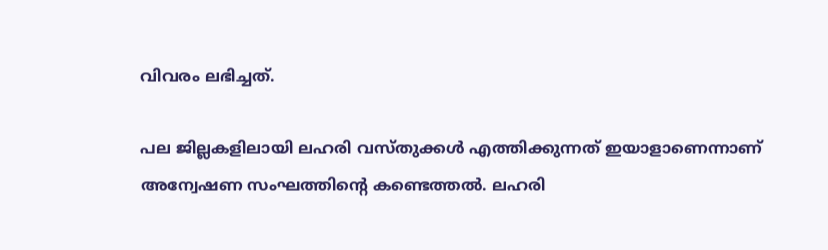വിവരം ലഭിച്ചത്.

പല ജില്ലകളിലായി ലഹരി വസ്‌തുക്കള്‍ എത്തിക്കുന്നത് ഇയാളാണെന്നാണ് അന്വേഷണ സംഘത്തിന്റെ കണ്ടെത്തല്‍. ലഹരി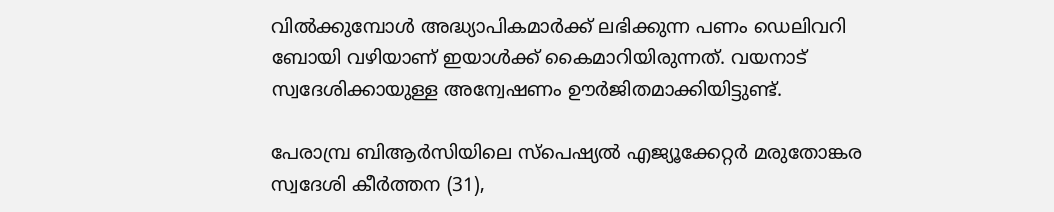വില്‍ക്കുമ്പോള്‍ അദ്ധ്യാപികമാർക്ക് ലഭിക്കുന്ന പണം ഡെലിവറി ബോയി വഴിയാണ് ഇയാള്‍ക്ക് കൈമാറിയിരുന്നത്. വയനാട് സ്വദേശിക്കായുള്ള അന്വേഷണം ഊർജിതമാക്കിയിട്ടുണ്ട്.

പേരാമ്പ്ര ബിആർസിയിലെ സ്‌പെഷ്യല്‍ എജ്യൂക്കേറ്റർ മരുതോങ്കര സ്വദേശി കീർത്തന (31),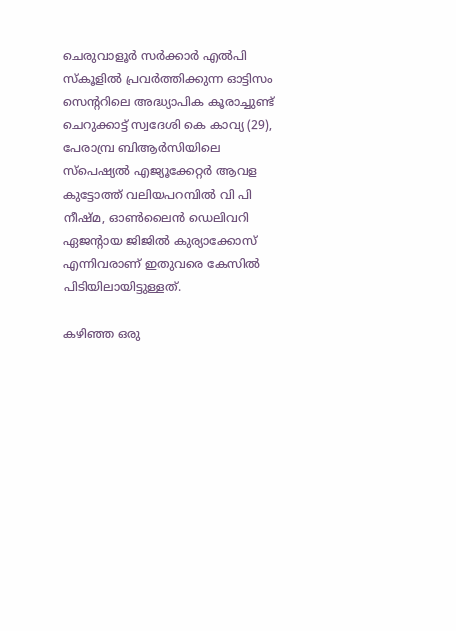ചെരുവാളൂർ സർക്കാർ എല്‍പി സ്‌കൂളില്‍ പ്രവർത്തിക്കുന്ന ഓട്ടിസം സെന്ററിലെ അദ്ധ്യാപിക കൂരാച്ചുണ്ട് ചെറുക്കാട്ട് സ്വദേശി കെ കാവ്യ (29), പേരാമ്പ്ര ബിആർസിയിലെ സ്‌പെഷ്യല്‍ എജ്യൂക്കേറ്റർ ആവള കുട്ടോത്ത് വലിയപറമ്പില്‍ വി പി നീഷ്‌മ, ഓണ്‍ലൈൻ ഡെലിവറി ഏജന്റായ ജിജില്‍ കുര്യാക്കോസ് എന്നിവരാണ് ഇതുവരെ കേസില്‍ പിടിയിലായിട്ടുള്ളത്.

കഴിഞ്ഞ ഒരു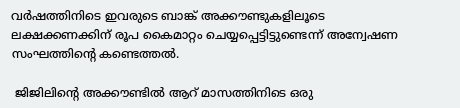വർഷത്തിനിടെ ഇവരുടെ ബാങ്ക് അക്കൗണ്ടുകളിലൂടെ ലക്ഷക്കണക്കിന് രൂപ കൈമാറ്റം ചെയ്യപ്പെട്ടിട്ടുണ്ടെന്ന് അന്വേഷണ സംഘത്തിന്റെ കണ്ടെത്തല്‍.

 ജിജിലിന്റെ അക്കൗണ്ടില്‍ ആറ് മാസത്തിനിടെ ഒരു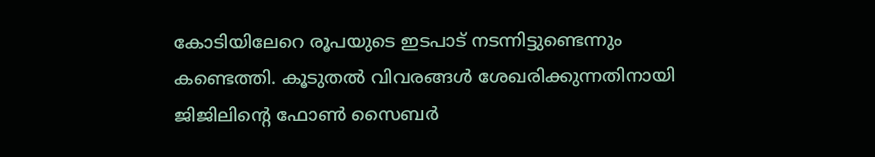കോടിയിലേറെ രൂപയുടെ ഇടപാട് നടന്നിട്ടുണ്ടെന്നും കണ്ടെത്തി. കൂടുതല്‍ വിവരങ്ങള്‍ ശേഖരിക്കുന്നതിനായി ജിജിലിന്റെ ഫോണ്‍ സൈബർ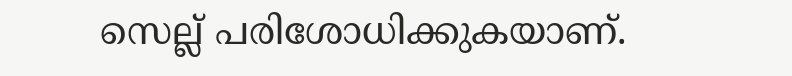സെല്ല് പരിശോധിക്കുകയാണ്.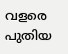വളരെ പുതിയ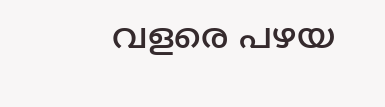വളരെ പഴയ